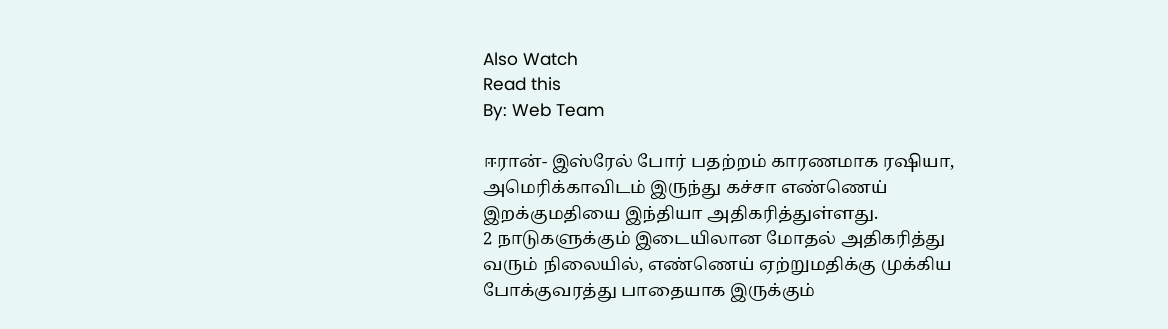Also Watch
Read this
By: Web Team

ஈரான்- இஸ்ரேல் போர் பதற்றம் காரணமாக ரஷியா, அமெரிக்காவிடம் இருந்து கச்சா எண்ணெய் இறக்குமதியை இந்தியா அதிகரித்துள்ளது.
2 நாடுகளுக்கும் இடையிலான மோதல் அதிகரித்து வரும் நிலையில், எண்ணெய் ஏற்றுமதிக்கு முக்கிய போக்குவரத்து பாதையாக இருக்கும்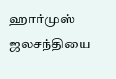ஹார்முஸ் ஜலசந்தியை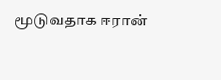மூடுவதாக ஈரான்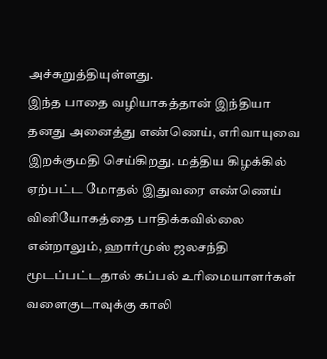அச்சுறுத்தியுள்ளது.
இந்த பாதை வழியாகத்தான் இந்தியா தனது அனைத்து எண்ணெய், எரிவாயுவை இறக்குமதி செய்கிறது. மத்திய கிழக்கில் ஏற்பட்ட மோதல் இதுவரை எண்ணெய் வினியோகத்தை பாதிக்கவில்லை என்றாலும், ஹார்முஸ் ஜலசந்தி மூடப்பட்டதால் கப்பல் உரிமையாளர்கள் வளைகுடாவுக்கு காலி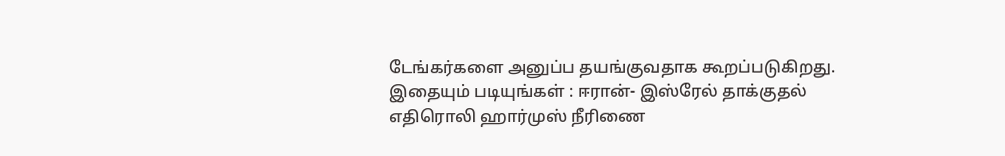டேங்கர்களை அனுப்ப தயங்குவதாக கூறப்படுகிறது.
இதையும் படியுங்கள் : ஈரான்- இஸ்ரேல் தாக்குதல் எதிரொலி ஹார்முஸ் நீரிணை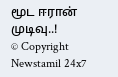மூட ஈரான் முடிவு..!
© Copyright Newstamil 24x7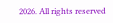2026. All rights reserved